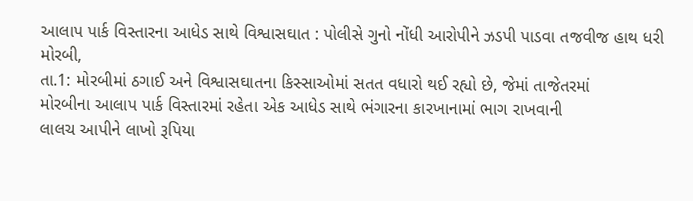આલાપ પાર્ક વિસ્તારના આધેડ સાથે વિશ્વાસઘાત : પોલીસે ગુનો નોંધી આરોપીને ઝડપી પાડવા તજવીજ હાથ ધરી
મોરબી,
તા.1: મોરબીમાં ઠગાઈ અને વિશ્વાસઘાતના કિસ્સાઓમાં સતત વધારો થઈ રહ્યો છે, જેમાં તાજેતરમાં
મોરબીના આલાપ પાર્ક વિસ્તારમાં રહેતા એક આધેડ સાથે ભંગારના કારખાનામાં ભાગ રાખવાની
લાલચ આપીને લાખો રૂપિયા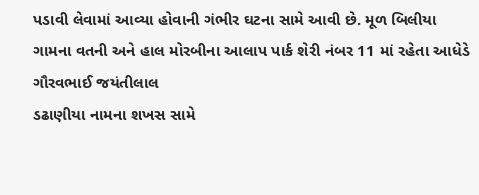પડાવી લેવામાં આવ્યા હોવાની ગંભીર ઘટના સામે આવી છે. મૂળ બિલીયા
ગામના વતની અને હાલ મોરબીના આલાપ પાર્ક શેરી નંબર 11 માં રહેતા આધેડે ગૌરવભાઈ જયંતીલાલ
ડઢાણીયા નામના શખસ સામે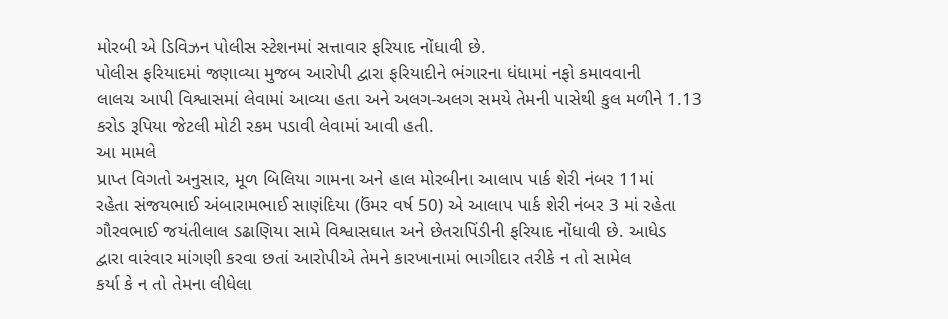મોરબી એ ડિવિઝન પોલીસ સ્ટેશનમાં સત્તાવાર ફરિયાદ નોંધાવી છે.
પોલીસ ફરિયાદમાં જણાવ્યા મુજબ આરોપી દ્વારા ફરિયાદીને ભંગારના ધંધામાં નફો કમાવવાની
લાલચ આપી વિશ્વાસમાં લેવામાં આવ્યા હતા અને અલગ-અલગ સમયે તેમની પાસેથી કુલ મળીને 1.13
કરોડ રૂપિયા જેટલી મોટી રકમ પડાવી લેવામાં આવી હતી.
આ મામલે
પ્રાપ્ત વિગતો અનુસાર, મૂળ બિલિયા ગામના અને હાલ મોરબીના આલાપ પાર્ક શેરી નંબર 11માં
રહેતા સંજયભાઈ અંબારામભાઈ સાણંદિયા (ઉંમર વર્ષ 50) એ આલાપ પાર્ક શેરી નંબર 3 માં રહેતા
ગૌરવભાઈ જયંતીલાલ ડઢાણિયા સામે વિશ્વાસઘાત અને છેતરાપિંડીની ફરિયાદ નોંધાવી છે. આધેડ
દ્વારા વારંવાર માંગણી કરવા છતાં આરોપીએ તેમને કારખાનામાં ભાગીદાર તરીકે ન તો સામેલ
કર્યા કે ન તો તેમના લીધેલા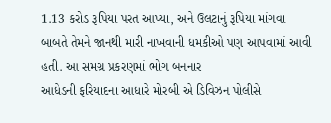1.13 કરોડ રૂપિયા પરત આપ્યા, અને ઉલટાનું રૂપિયા માંગવા
બાબતે તેમને જાનથી મારી નાખવાની ધમકીઓ પણ આપવામાં આવી હતી. આ સમગ્ર પ્રકરણમાં ભોગ બનનાર
આધેડની ફરિયાદના આધારે મોરબી એ ડિવિઝન પોલીસે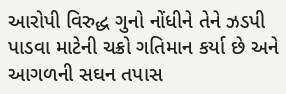આરોપી વિરુદ્ધ ગુનો નોંધીને તેને ઝડપી
પાડવા માટેની ચક્રો ગતિમાન કર્યા છે અને આગળની સઘન તપાસ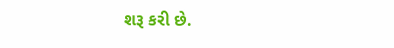શરૂ કરી છે.